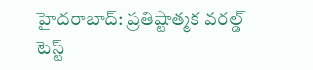హైదరాబాద్: ప్రతిష్టాత్మక వరల్డ్ టెస్ట్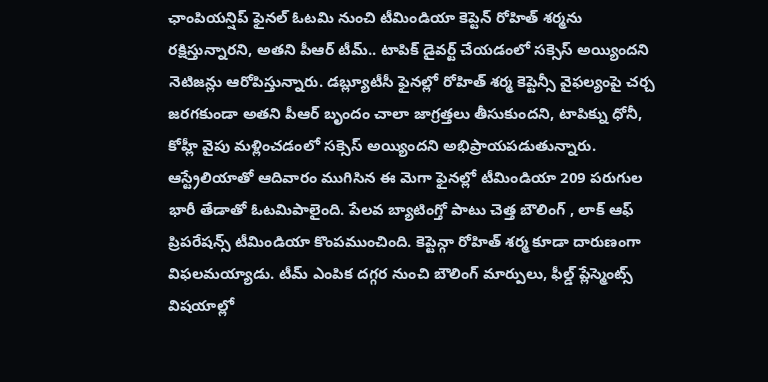ఛాంపియన్షిప్ ఫైనల్ ఓటమి నుంచి టీమిండియా కెప్టెన్ రోహిత్ శర్మను రక్షిస్తున్నారని, అతని పీఆర్ టీమ్.. టాపిక్ డైవర్ట్ చేయడంలో సక్సెస్ అయ్యిందని నెటిజన్లు ఆరోపిస్తున్నారు. డబ్ల్యూటీసీ ఫైనల్లో రోహిత్ శర్మ కెప్టెన్సీ వైఫల్యంపై చర్చ జరగకుండా అతని పీఆర్ బృందం చాలా జాగ్రత్తలు తీసుకుందని, టాపిక్ను ధోనీ, కోహ్లీ వైపు మళ్లించడంలో సక్సెస్ అయ్యిందని అభిప్రాయపడుతున్నారు.
ఆస్ట్రేలియాతో ఆదివారం ముగిసిన ఈ మెగా ఫైనల్లో టీమిండియా 209 పరుగుల భారీ తేడాతో ఓటమిపాలైంది. పేలవ బ్యాటింగ్తో పాటు చెత్త బౌలింగ్ , లాక్ ఆఫ్ ప్రిపరేషన్స్ టీమిండియా కొంపముంచింది. కెప్టెన్గా రోహిత్ శర్మ కూడా దారుణంగా విఫలమయ్యాడు. టీమ్ ఎంపిక దగ్గర నుంచి బౌలింగ్ మార్పులు, ఫీల్డ్ ప్లేస్మెంట్స్ విషయాల్లో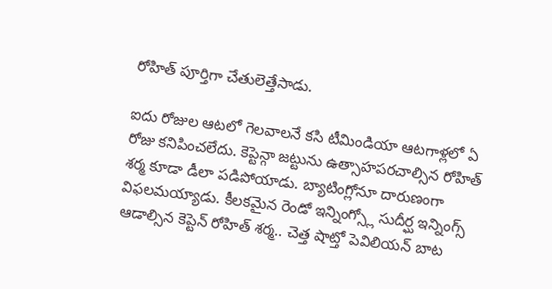రోహిత్ పూర్తిగా చేతులెత్తేసాడు.

ఐదు రోజుల ఆటలో గెలవాలనే కసి టీమిండియా ఆటగాళ్లలో ఏ రోజు కనిపించలేదు. కెప్టెన్గా జట్టును ఉత్సాహపరచాల్సిన రోహిత్ శర్మ కూడా డీలా పడిపోయాడు. బ్యాటింగ్లోనూ దారుణంగా విఫలమయ్యాడు. కీలకమైన రెండో ఇన్నింగ్స్లో సుదీర్ఘ ఇన్నింగ్స్ ఆడాల్సిన కెప్టెన్ రోహిత్ శర్మ.. చెత్త షాట్తో పెవిలియన్ బాట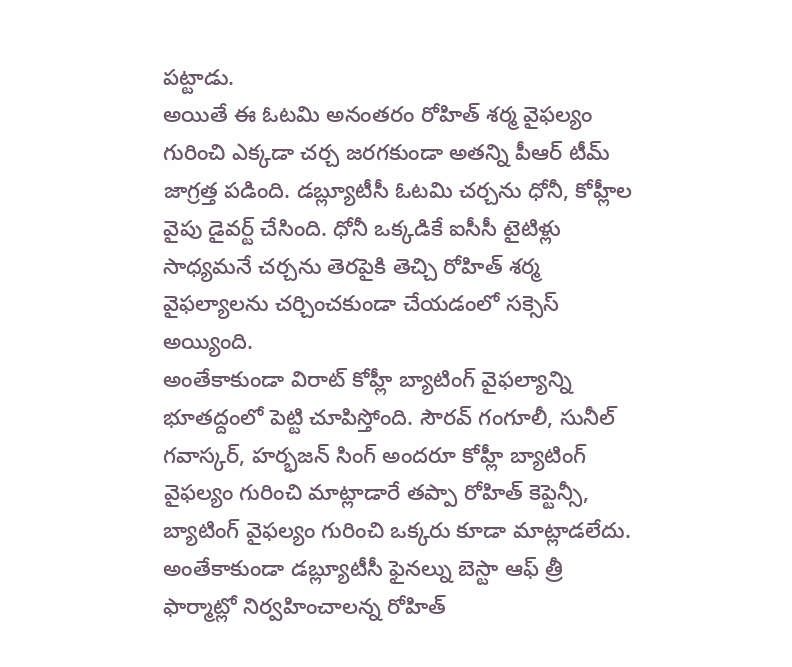పట్టాడు.
అయితే ఈ ఓటమి అనంతరం రోహిత్ శర్మ వైఫల్యం గురించి ఎక్కడా చర్చ జరగకుండా అతన్ని పీఆర్ టీమ్ జాగ్రత్త పడింది. డబ్ల్యూటీసీ ఓటమి చర్చను ధోనీ, కోహ్లీల వైపు డైవర్ట్ చేసింది. ధోనీ ఒక్కడికే ఐసీసీ టైటిళ్లు సాధ్యమనే చర్చను తెరపైకి తెచ్చి రోహిత్ శర్మ వైఫల్యాలను చర్చించకుండా చేయడంలో సక్సెస్ అయ్యింది.
అంతేకాకుండా విరాట్ కోహ్లీ బ్యాటింగ్ వైఫల్యాన్ని భూతద్దంలో పెట్టి చూపిస్తోంది. సౌరవ్ గంగూలీ, సునీల్ గవాస్కర్, హర్భజన్ సింగ్ అందరూ కోహ్లీ బ్యాటింగ్ వైఫల్యం గురించి మాట్లాడారే తప్పా రోహిత్ కెప్టెన్సీ, బ్యాటింగ్ వైఫల్యం గురించి ఒక్కరు కూడా మాట్లాడలేదు. అంతేకాకుండా డబ్ల్యూటీసీ ఫైనల్ను బెస్టా ఆఫ్ త్రీ ఫార్మాట్లో నిర్వహించాలన్న రోహిత్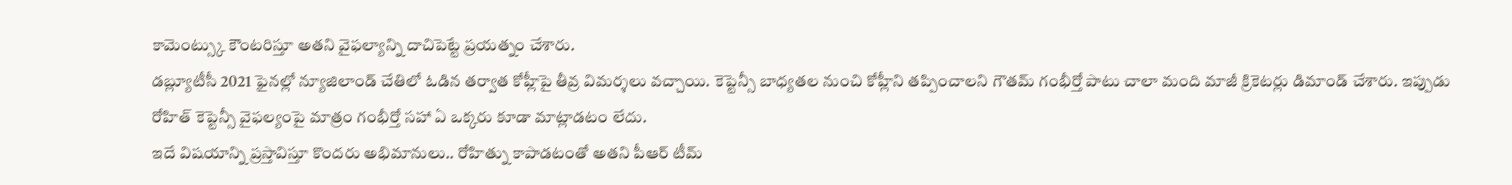కామెంట్స్కు కౌంటరిస్తూ అతని వైఫల్యాన్ని దాచిపెట్టే ప్రయత్నం చేశారు.
డబ్ల్యూటీసీ 2021 ఫైనల్లో న్యూజిలాండ్ చేతిలో ఓడిన తర్వాత కోహ్లీపై తీవ్ర విమర్శలు వచ్చాయి. కెప్టెన్సీ బాధ్యతల నుంచి కోహ్లీని తప్పించాలని గౌతమ్ గంభీర్తో పాటు చాలా మంది మాజీ క్రికెటర్లు డిమాండ్ చేశారు. ఇప్పుడు రోహిత్ కెప్టెన్సీ వైఫల్యంపై మాత్రం గంభీర్తో సహా ఏ ఒక్కరు కూడా మాట్లాడటం లేదు.
ఇదే విషయాన్ని ప్రస్తావిస్తూ కొందరు అభిమానులు.. రోహిత్ను కాపాడటంతో అతని పీఆర్ టీమ్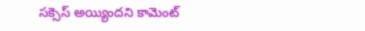సక్సెస్ అయ్యిందని కామెంట్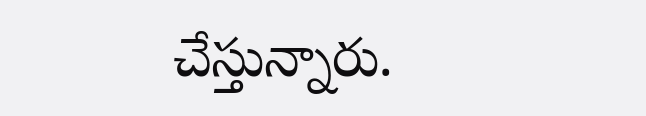చేస్తున్నారు.